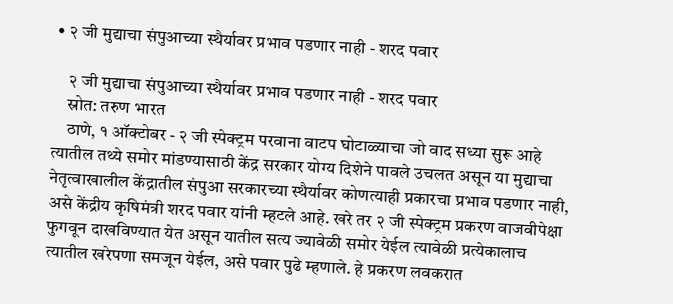• २ जी मुद्याचा संपुआच्या स्थैर्यावर प्रभाव पडणार नाही - शरद पवार

    २ जी मुद्याचा संपुआच्या स्थैर्यावर प्रभाव पडणार नाही - शरद पवार
    स्रोत: तरुण भारत
    ठाणे, १ ऑक्टोबर - २ जी स्पेक्ट्रम परवाना वाटप घोटाळ्याचा जो वाद सध्या सुरू आहे त्यातील तथ्ये समोर मांडण्यासाठी केंद्र सरकार योग्य दिशेने पावले उचलत असून या मुद्याचा नेतृत्वाखालील केंद्रातील संपुआ सरकारच्या स्थैर्यावर कोणत्याही प्रकारचा प्रभाव पडणार नाही, असे केंद्रीय कृषिमंत्री शरद पवार यांनी म्हटले आहे. खरे तर २ जी स्पेक्ट्रम प्रकरण वाजवीपेक्षा फुगवून दाखविण्यात येत असून यातील सत्य ज्यावेळी समोर येईल त्यावेळी प्रत्येकालाच त्यातील खरेपणा समजून येईल, असे पवार पुढे म्हणाले. हे प्रकरण लवकरात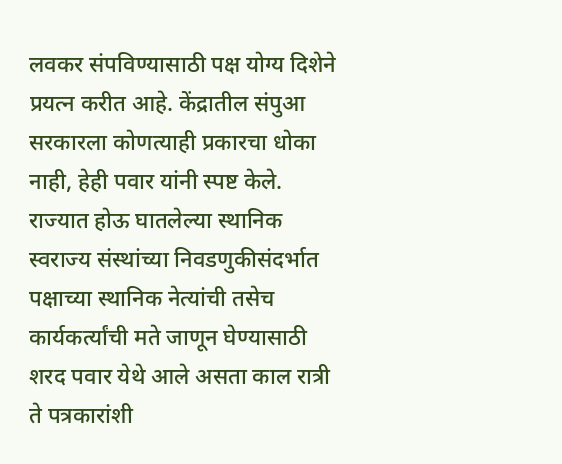लवकर संपविण्यासाठी पक्ष योग्य दिशेने प्रयत्न करीत आहे. केंद्रातील संपुआ सरकारला कोणत्याही प्रकारचा धोका नाही, हेही पवार यांनी स्पष्ट केले. राज्यात होऊ घातलेल्या स्थानिक स्वराज्य संस्थांच्या निवडणुकीसंदर्भात पक्षाच्या स्थानिक नेत्यांची तसेच कार्यकर्त्यांची मते जाणून घेण्यासाठी शरद पवार येथे आले असता काल रात्री ते पत्रकारांशी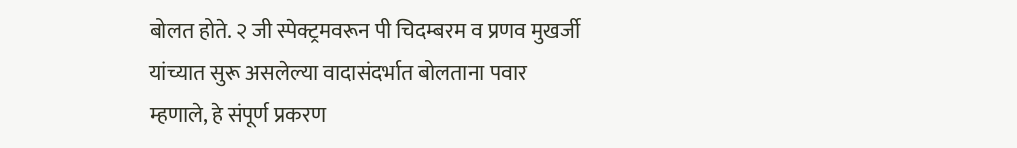बोलत होते. २ जी स्पेक्ट्रमवरून पी चिदम्बरम व प्रणव मुखर्जी यांच्यात सुरू असलेल्या वादासंदर्भात बोलताना पवार म्हणाले, हे संपूर्ण प्रकरण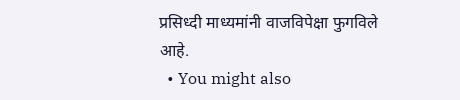प्रसिध्दी माध्यमांनी वाजविपेक्षा फुगविले आहे.
  • You might also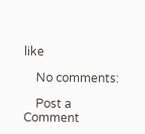like

    No comments:

    Post a Comment